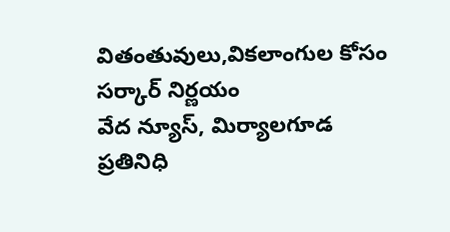వితంతువులు,వికలాంగుల కోసం సర్కార్ నిర్ణయం
వేద న్యూస్, మిర్యాలగూడ ప్రతినిధి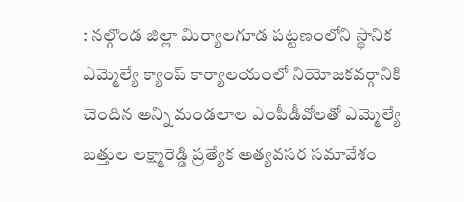: నల్గొండ జిల్లా మిర్యాలగూడ పట్టణంలోని స్థానిక ఎమ్మెల్యే క్యాంప్ కార్యాలయంలో నియోజకవర్గానికి చెందిన అన్ని మండలాల ఎంపీడీవోలతో ఎమ్మెల్యే బత్తుల లక్ష్మారెడ్డి ప్రత్యేక అత్యవసర సమావేశం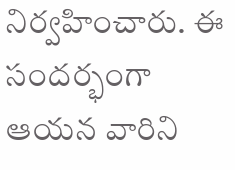నిర్వహించారు. ఈ సందర్భంగా ఆయన వారిని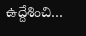ఉద్దేశించి…